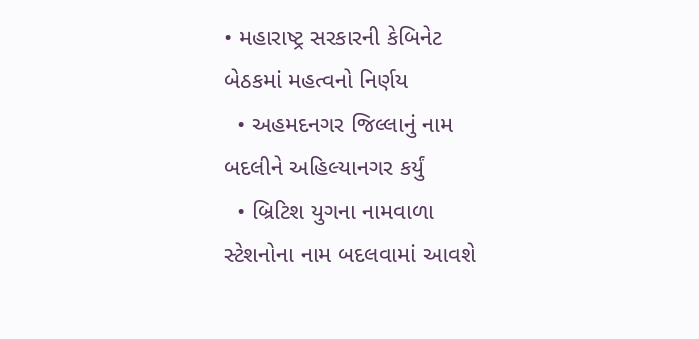• મહારાષ્ટ્ર સરકારની કેબિનેટ બેઠકમાં મહત્વનો નિર્ણય
  • અહમદનગર જિલ્લાનું નામ બદલીને અહિલ્યાનગર કર્યું
  • બ્રિટિશ યુગના નામવાળા સ્ટેશનોના નામ બદલવામાં આવશે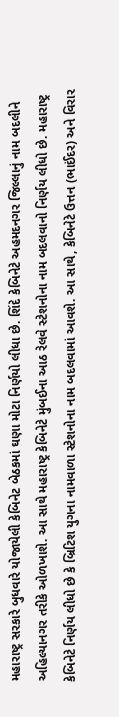મહારાષ્ટ્ર સરકારે બુધવારે યોજાયેલી કેબિનેટ બેઠકમાં ઘણા મોટા નિર્ણયો લીધા છે. શિંદે કેબિનેટે અહમદનગર જિલ્લાનું નામ બદલીને અહિલ્યાનગર તરીકે ઓળખાશે. આ સાથે મહારાષ્ટ્ર કેબિનેટે મુંબઈના આઠ રેલવે સ્ટેશનોના નામ બદલવાનો નિર્ણય લીધો છે. મહારાષ્ટ્ર કેબિનેટે નિર્ણય લીધો છે કે બ્રિટિશ યુગના નામવાળા સ્ટેશનોના નામ બદલવામાં આવશે. આ સાથે, કેબિનેટે ઉત્તન (ભાઈંદર) અને વિરાર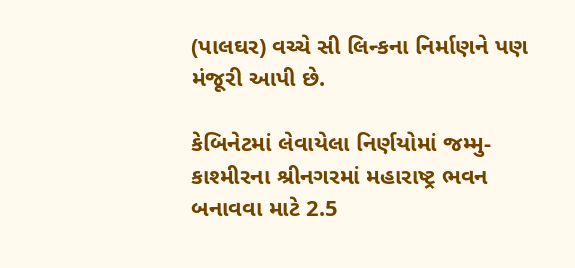(પાલઘર) વચ્ચે સી લિન્કના નિર્માણને પણ મંજૂરી આપી છે.

કેબિનેટમાં લેવાયેલા નિર્ણયોમાં જમ્મુ-કાશ્મીરના શ્રીનગરમાં મહારાષ્ટ્ર ભવન બનાવવા માટે 2.5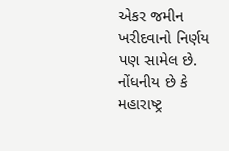એકર જમીન ખરીદવાનો નિર્ણય પણ સામેલ છે. નોંધનીય છે કે મહારાષ્ટ્ર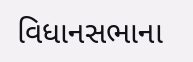વિધાનસભાના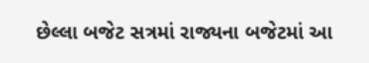છેલ્લા બજેટ સત્રમાં રાજ્યના બજેટમાં આ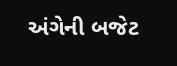અંગેની બજેટ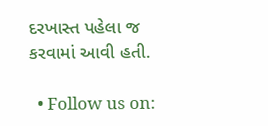દરખાસ્ત પહેલા જ કરવામાં આવી હતી.

  • Follow us on: